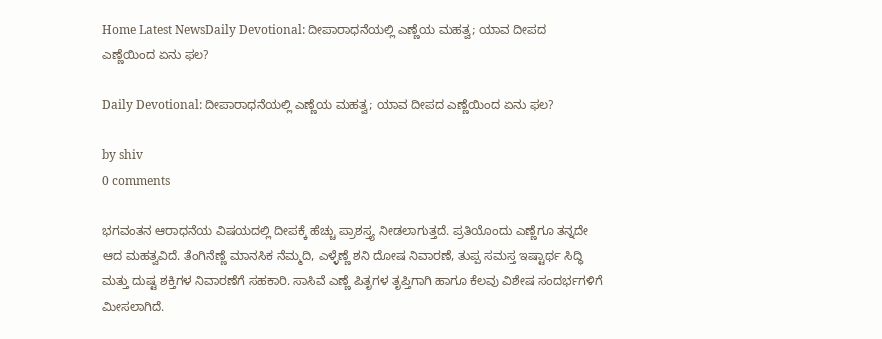Home Latest NewsDaily Devotional: ದೀಪಾರಾಧನೆಯಲ್ಲಿ ಎಣ್ಣೆಯ ಮಹತ್ವ; ಯಾವ ದೀಪದ ಎಣ್ಣೆಯಿಂದ ಏನು ಫಲ?

Daily Devotional: ದೀಪಾರಾಧನೆಯಲ್ಲಿ ಎಣ್ಣೆಯ ಮಹತ್ವ; ಯಾವ ದೀಪದ ಎಣ್ಣೆಯಿಂದ ಏನು ಫಲ?

by shiv
0 comments

ಭಗವಂತನ ಆರಾಧನೆಯ ವಿಷಯದಲ್ಲಿ ದೀಪಕ್ಕೆ ಹೆಚ್ಚು ಪ್ರಾಶಸ್ತ್ಯ ನೀಡಲಾಗುತ್ತದೆ. ಪ್ರತಿಯೊಂದು ಎಣ್ಣೆಗೂ ತನ್ನದೇ ಆದ ಮಹತ್ವವಿದೆ. ತೆಂಗಿನೆಣ್ಣೆ ಮಾನಸಿಕ ನೆಮ್ಮದಿ, ಎಳ್ಳೆಣ್ಣೆ ಶನಿ ದೋಷ ನಿವಾರಣೆ, ತುಪ್ಪ ಸಮಸ್ತ ಇಷ್ಟಾರ್ಥ ಸಿದ್ಧಿ ಮತ್ತು ದುಷ್ಟ ಶಕ್ತಿಗಳ ನಿವಾರಣೆಗೆ ಸಹಕಾರಿ. ಸಾಸಿವೆ ಎಣ್ಣೆ ಪಿತೃಗಳ ತೃಪ್ತಿಗಾಗಿ ಹಾಗೂ ಕೆಲವು ವಿಶೇಷ ಸಂದರ್ಭಗಳಿಗೆ ಮೀಸಲಾಗಿದೆ.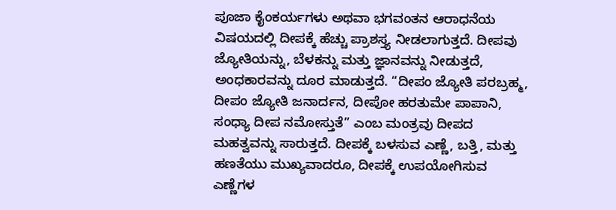ಪೂಜಾ ಕೈಂಕರ್ಯಗಳು ಅಥವಾ ಭಗವಂತನ ಆರಾಧನೆಯ ವಿಷಯದಲ್ಲಿ ದೀಪಕ್ಕೆ ಹೆಚ್ಚು ಪ್ರಾಶಸ್ತ್ಯ ನೀಡಲಾಗುತ್ತದೆ. ದೀಪವು ಜ್ಯೋತಿಯನ್ನು, ಬೆಳಕನ್ನು ಮತ್ತು ಜ್ಞಾನವನ್ನು ನೀಡುತ್ತದೆ, ಅಂಧಕಾರವನ್ನು ದೂರ ಮಾಡುತ್ತದೆ. “ದೀಪಂ ಜ್ಯೋತಿ ಪರಬ್ರಹ್ಮ, ದೀಪಂ ಜ್ಯೋತಿ ಜನಾರ್ದನ, ದೀಪೋ ಹರತುಮೇ ಪಾಪಾನಿ, ಸಂಧ್ಯಾ ದೀಪ ನಮೋಸ್ತುತೆ” ಎಂಬ ಮಂತ್ರವು ದೀಪದ ಮಹತ್ವವನ್ನು ಸಾರುತ್ತದೆ. ದೀಪಕ್ಕೆ ಬಳಸುವ ಎಣ್ಣೆ, ಬತ್ತಿ, ಮತ್ತು ಹಣತೆಯು ಮುಖ್ಯವಾದರೂ, ದೀಪಕ್ಕೆ ಉಪಯೋಗಿಸುವ ಎಣ್ಣೆಗಳ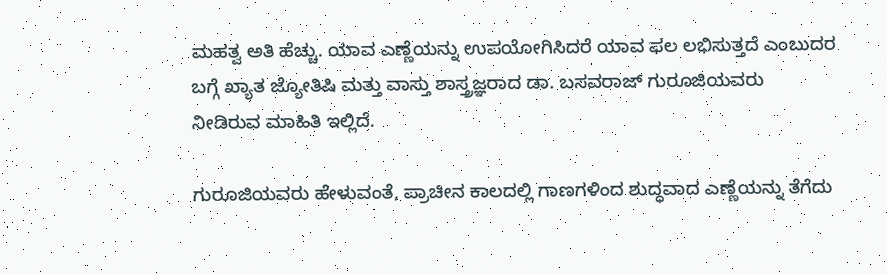ಮಹತ್ವ ಅತಿ ಹೆಚ್ಚು. ಯಾವ ಎಣ್ಣೆಯನ್ನು ಉಪಯೋಗಿಸಿದರೆ ಯಾವ ಫಲ ಲಭಿಸುತ್ತದೆ ಎಂಬುದರ ಬಗ್ಗೆ ಖ್ಯಾತ ಜ್ಯೋತಿಷಿ ಮತ್ತು ವಾಸ್ತು ಶಾಸ್ತ್ರಜ್ಞರಾದ ಡಾ. ಬಸವರಾಜ್ ಗುರೂಜಿಯವರು  ನೀಡಿರುವ ಮಾಹಿತಿ ಇಲ್ಲಿದೆ.

ಗುರೂಜಿಯವರು ಹೇಳುವಂತೆ, ಪ್ರಾಚೀನ ಕಾಲದಲ್ಲಿ ಗಾಣಗಳಿಂದ ಶುದ್ಧವಾದ ಎಣ್ಣೆಯನ್ನು ತೆಗೆದು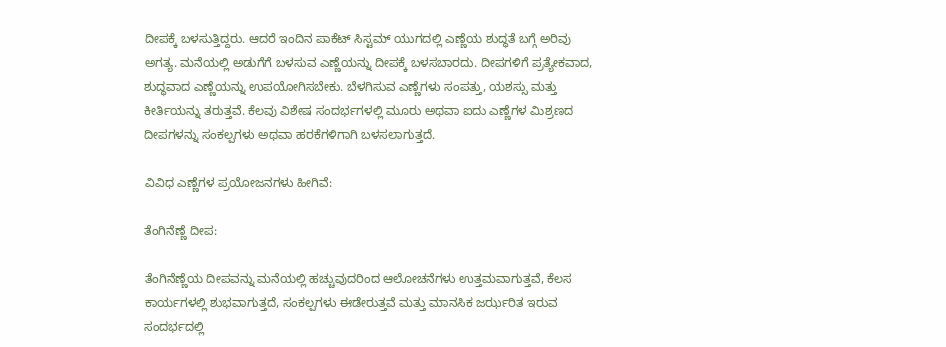ದೀಪಕ್ಕೆ ಬಳಸುತ್ತಿದ್ದರು. ಆದರೆ ಇಂದಿನ ಪಾಕೆಟ್ ಸಿಸ್ಟಮ್ ಯುಗದಲ್ಲಿ ಎಣ್ಣೆಯ ಶುದ್ಧತೆ ಬಗ್ಗೆ ಅರಿವು ಅಗತ್ಯ. ಮನೆಯಲ್ಲಿ ಅಡುಗೆಗೆ ಬಳಸುವ ಎಣ್ಣೆಯನ್ನು ದೀಪಕ್ಕೆ ಬಳಸಬಾರದು. ದೀಪಗಳಿಗೆ ಪ್ರತ್ಯೇಕವಾದ, ಶುದ್ಧವಾದ ಎಣ್ಣೆಯನ್ನು ಉಪಯೋಗಿಸಬೇಕು. ಬೆಳಗಿಸುವ ಎಣ್ಣೆಗಳು ಸಂಪತ್ತು, ಯಶಸ್ಸು ಮತ್ತು ಕೀರ್ತಿಯನ್ನು ತರುತ್ತವೆ. ಕೆಲವು ವಿಶೇಷ ಸಂದರ್ಭಗಳಲ್ಲಿ ಮೂರು ಅಥವಾ ಐದು ಎಣ್ಣೆಗಳ ಮಿಶ್ರಣದ ದೀಪಗಳನ್ನು ಸಂಕಲ್ಪಗಳು ಅಥವಾ ಹರಕೆಗಳಿಗಾಗಿ ಬಳಸಲಾಗುತ್ತದೆ.

ವಿವಿಧ ಎಣ್ಣೆಗಳ ಪ್ರಯೋಜನಗಳು ಹೀಗಿವೆ:

ತೆಂಗಿನೆಣ್ಣೆ ದೀಪ:

ತೆಂಗಿನೆಣ್ಣೆಯ ದೀಪವನ್ನು ಮನೆಯಲ್ಲಿ ಹಚ್ಚುವುದರಿಂದ ಆಲೋಚನೆಗಳು ಉತ್ತಮವಾಗುತ್ತವೆ, ಕೆಲಸ ಕಾರ್ಯಗಳಲ್ಲಿ ಶುಭವಾಗುತ್ತದೆ, ಸಂಕಲ್ಪಗಳು ಈಡೇರುತ್ತವೆ ಮತ್ತು ಮಾನಸಿಕ ಜರ್ಝರಿತ ಇರುವ ಸಂದರ್ಭದಲ್ಲಿ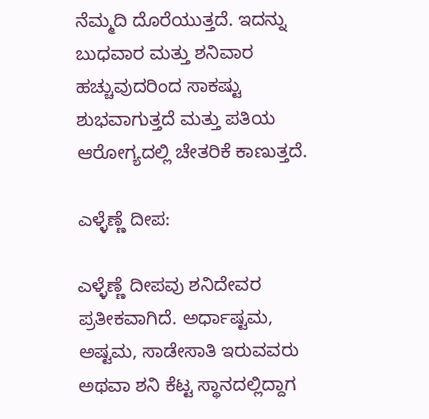ನೆಮ್ಮದಿ ದೊರೆಯುತ್ತದೆ. ಇದನ್ನು ಬುಧವಾರ ಮತ್ತು ಶನಿವಾರ ಹಚ್ಚುವುದರಿಂದ ಸಾಕಷ್ಟು ಶುಭವಾಗುತ್ತದೆ ಮತ್ತು ಪತಿಯ ಆರೋಗ್ಯದಲ್ಲಿ ಚೇತರಿಕೆ ಕಾಣುತ್ತದೆ.

ಎಳ್ಳೆಣ್ಣೆ ದೀಪ:

ಎಳ್ಳೆಣ್ಣೆ ದೀಪವು ಶನಿದೇವರ ಪ್ರತೀಕವಾಗಿದೆ. ಅರ್ಧಾಷ್ಟಮ, ಅಷ್ಟಮ, ಸಾಡೇಸಾತಿ ಇರುವವರು ಅಥವಾ ಶನಿ ಕೆಟ್ಟ ಸ್ಥಾನದಲ್ಲಿದ್ದಾಗ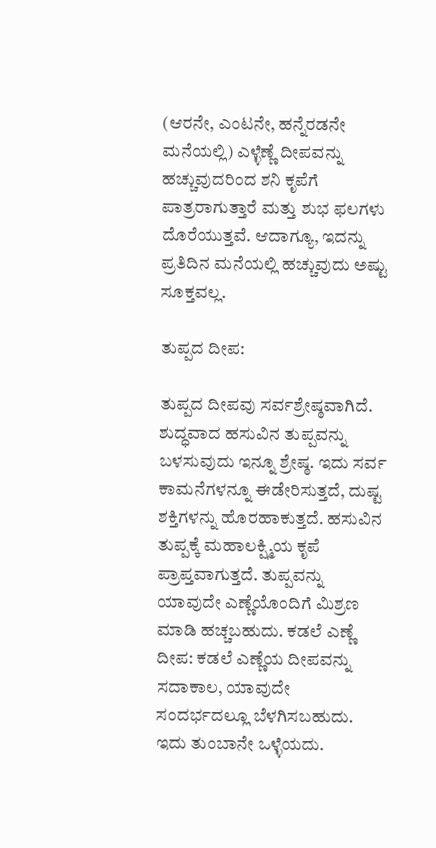(ಆರನೇ, ಎಂಟನೇ, ಹನ್ನೆರಡನೇ ಮನೆಯಲ್ಲಿ) ಎಳ್ಳೆಣ್ಣೆ ದೀಪವನ್ನು ಹಚ್ಚುವುದರಿಂದ ಶನಿ ಕೃಪೆಗೆ ಪಾತ್ರರಾಗುತ್ತಾರೆ ಮತ್ತು ಶುಭ ಫಲಗಳು ದೊರೆಯುತ್ತವೆ. ಆದಾಗ್ಯೂ, ಇದನ್ನು ಪ್ರತಿದಿನ ಮನೆಯಲ್ಲಿ ಹಚ್ಚುವುದು ಅಷ್ಟು ಸೂಕ್ತವಲ್ಲ.

ತುಪ್ಪದ ದೀಪ:

ತುಪ್ಪದ ದೀಪವು ಸರ್ವಶ್ರೇಷ್ಠವಾಗಿದೆ. ಶುದ್ಧವಾದ ಹಸುವಿನ ತುಪ್ಪವನ್ನು ಬಳಸುವುದು ಇನ್ನೂ ಶ್ರೇಷ್ಠ. ಇದು ಸರ್ವ ಕಾಮನೆಗಳನ್ನೂ ಈಡೇರಿಸುತ್ತದೆ, ದುಷ್ಟ ಶಕ್ತಿಗಳನ್ನು ಹೊರಹಾಕುತ್ತದೆ. ಹಸುವಿನ ತುಪ್ಪಕ್ಕೆ ಮಹಾಲಕ್ಷ್ಮಿಯ ಕೃಪೆ ಪ್ರಾಪ್ತವಾಗುತ್ತದೆ. ತುಪ್ಪವನ್ನು ಯಾವುದೇ ಎಣ್ಣೆಯೊಂದಿಗೆ ಮಿಶ್ರಣ ಮಾಡಿ ಹಚ್ಚಬಹುದು. ಕಡಲೆ ಎಣ್ಣೆ ದೀಪ: ಕಡಲೆ ಎಣ್ಣೆಯ ದೀಪವನ್ನು ಸದಾಕಾಲ, ಯಾವುದೇ ಸಂದರ್ಭದಲ್ಲೂ ಬೆಳಗಿಸಬಹುದು. ಇದು ತುಂಬಾನೇ ಒಳ್ಳೆಯದು.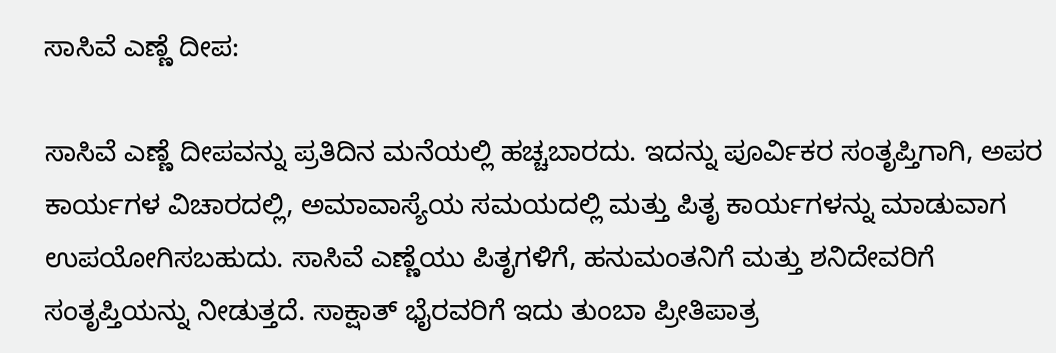ಸಾಸಿವೆ ಎಣ್ಣೆ ದೀಪ:

ಸಾಸಿವೆ ಎಣ್ಣೆ ದೀಪವನ್ನು ಪ್ರತಿದಿನ ಮನೆಯಲ್ಲಿ ಹಚ್ಚಬಾರದು. ಇದನ್ನು ಪೂರ್ವಿಕರ ಸಂತೃಪ್ತಿಗಾಗಿ, ಅಪರ ಕಾರ್ಯಗಳ ವಿಚಾರದಲ್ಲಿ, ಅಮಾವಾಸ್ಯೆಯ ಸಮಯದಲ್ಲಿ ಮತ್ತು ಪಿತೃ ಕಾರ್ಯಗಳನ್ನು ಮಾಡುವಾಗ ಉಪಯೋಗಿಸಬಹುದು. ಸಾಸಿವೆ ಎಣ್ಣೆಯು ಪಿತೃಗಳಿಗೆ, ಹನುಮಂತನಿಗೆ ಮತ್ತು ಶನಿದೇವರಿಗೆ ಸಂತೃಪ್ತಿಯನ್ನು ನೀಡುತ್ತದೆ. ಸಾಕ್ಷಾತ್ ಭೈರವರಿಗೆ ಇದು ತುಂಬಾ ಪ್ರೀತಿಪಾತ್ರ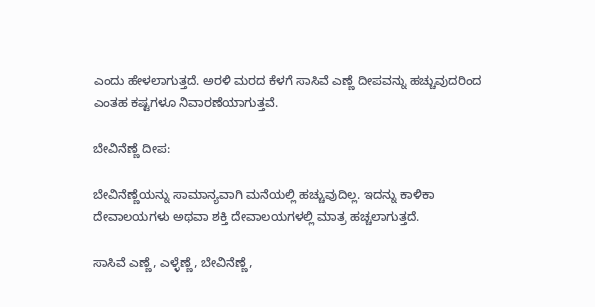ಎಂದು ಹೇಳಲಾಗುತ್ತದೆ. ಅರಳಿ ಮರದ ಕೆಳಗೆ ಸಾಸಿವೆ ಎಣ್ಣೆ ದೀಪವನ್ನು ಹಚ್ಚುವುದರಿಂದ ಎಂತಹ ಕಷ್ಟಗಳೂ ನಿವಾರಣೆಯಾಗುತ್ತವೆ.

ಬೇವಿನೆಣ್ಣೆ ದೀಪ:

ಬೇವಿನೆಣ್ಣೆಯನ್ನು ಸಾಮಾನ್ಯವಾಗಿ ಮನೆಯಲ್ಲಿ ಹಚ್ಚುವುದಿಲ್ಲ. ಇದನ್ನು ಕಾಳಿಕಾ ದೇವಾಲಯಗಳು ಅಥವಾ ಶಕ್ತಿ ದೇವಾಲಯಗಳಲ್ಲಿ ಮಾತ್ರ ಹಚ್ಚಲಾಗುತ್ತದೆ.

ಸಾಸಿವೆ ಎಣ್ಣೆ, ಎಳ್ಳೆಣ್ಣೆ, ಬೇವಿನೆಣ್ಣೆ,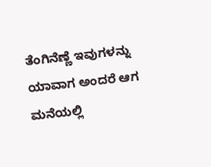ತೆಂಗಿನೆಣ್ಣೆ ಇವುಗಳನ್ನು ಯಾವಾಗ ಅಂದರೆ ಆಗ ಮನೆಯಲ್ಲಿ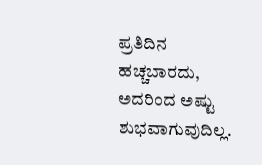ಪ್ರತಿದಿನ ಹಚ್ಚಬಾರದು, ಅದರಿಂದ ಅಷ್ಟು ಶುಭವಾಗುವುದಿಲ್ಲ.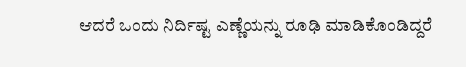ಆದರೆ ಒಂದು ನಿರ್ದಿಷ್ಟ ಎಣ್ಣೆಯನ್ನು ರೂಢಿ ಮಾಡಿಕೊಂಡಿದ್ದರೆ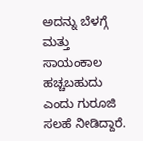ಅದನ್ನು ಬೆಳಗ್ಗೆ ಮತ್ತು ಸಾಯಂಕಾಲ ಹಚ್ಚಬಹುದು ಎಂದು ಗುರೂಜಿ ಸಲಹೆ ನೀಡಿದ್ದಾರೆ.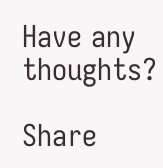Have any thoughts?

Share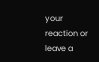your reaction or leave a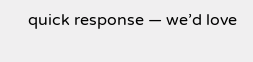quick response — we’d love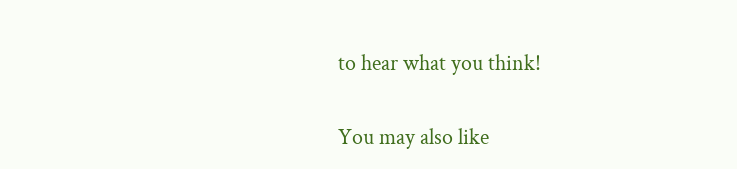to hear what you think!

You may also like